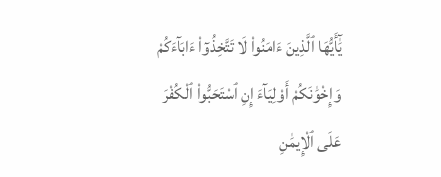يَٰٓأَيُّهَا ٱلَّذِينَ ءَامَنُوا۟ لَا تَتَّخِذُوٓا۟ ءَابَآءَكُمْ وَإِخْوَٰنَكُمْ أَوْلِيَآءَ إِنِ ٱسْتَحَبُّوا۟ ٱلْكُفْرَ عَلَى ٱلْإِيمَٰنِ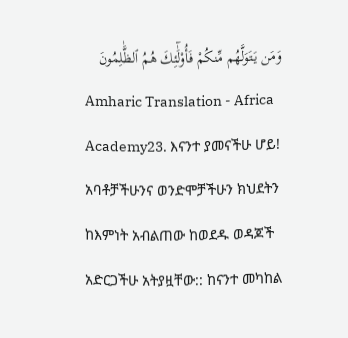وَمَن يَتَوَلَّهُم مِّنكُمْ فَأُو۟لَٰٓئِكَ هُمُ ٱلظَّٰلِمُونَ
Amharic Translation - Africa Academy23. እናንተ ያመናችሁ ሆይ! አባቶቻችሁንና ወንድሞቻችሁን ክህደትን ከእምነት አብልጠው ከወደዱ ወዳጆች አድርጋችሁ አትያዟቸው:: ከናንተ መካከል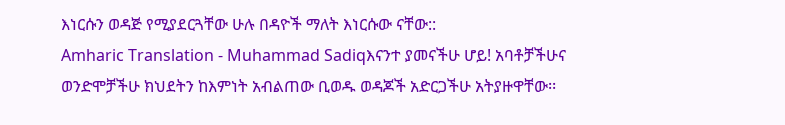እነርሱን ወዳጅ የሚያደርጓቸው ሁሉ በዳዮች ማለት እነርሱው ናቸው::
Amharic Translation - Muhammad Sadiqእናንተ ያመናችሁ ሆይ! አባቶቻችሁና ወንድሞቻችሁ ክህደትን ከእምነት አብልጠው ቢወዱ ወዳጆች አድርጋችሁ አትያዙዋቸው፡፡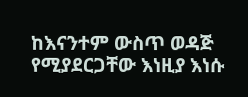ከእናንተም ውስጥ ወዳጅ የሚያደርጋቸው እነዚያ እነሱ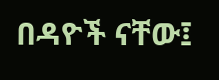በዳዮች ናቸው፤